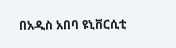በአዲስ አበባ ዩኒቨርሲቲ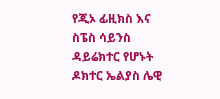የጂኦ ፊዚክስ እና ስፔስ ሳይንስ ዳይሬክተር የሆኑት ዶክተር ኤልያስ ሌዊ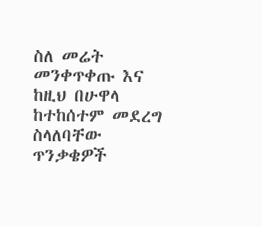ስለ መሬት መንቀጥቀጡ እና ከዚህ በሁዋላ ከተከሰተም መደረግ ስላለባቸው ጥንቃቄዎች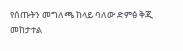የሰጡትን መግለጫ ከላይ ባለው ድምፅ ቅጂ መከታተል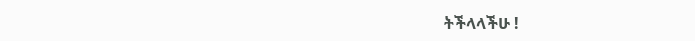ትችላላችሁ !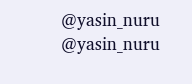@yasin_nuru @yasin_nuru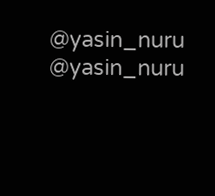@yasin_nuru @yasin_nuru